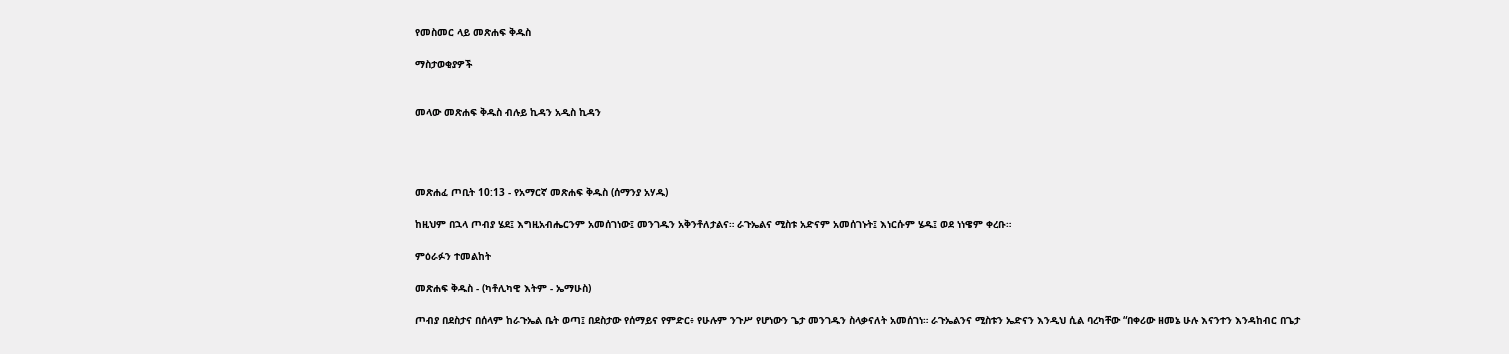የመስመር ላይ መጽሐፍ ቅዱስ

ማስታወቂያዎች


መላው መጽሐፍ ቅዱስ ብሉይ ኪዳን አዲስ ኪዳን




መጽሐፈ ጦቢት 10:13 - የአማርኛ መጽሐፍ ቅዱስ (ሰማንያ አሃዱ)

ከዚህም በኋላ ጦብያ ሄደ፤ እግዚአብሔርንም አመሰገነው፤ መንገዱን አቅንቶለታልና። ራጉኤልና ሚስቱ አድናም አመሰገኑት፤ እነርሱም ሄዱ፤ ወደ ነነዌም ቀረቡ።

ምዕራፉን ተመልከት

መጽሐፍ ቅዱስ - (ካቶሊካዊ እትም - ኤማሁስ)

ጦብያ በደስታና በሰላም ከራጉኤል ቤት ወጣ፤ በደስታው የሰማይና የምድር፥ የሁሉም ንጉሥ የሆነውን ጌታ መንገዱን ስላቃናለት አመሰገነ። ራጉኤልንና ሚስቱን ኤድናን እንዲህ ሲል ባረካቸው “በቀሪው ዘመኔ ሁሉ እናንተን እንዳከብር በጌታ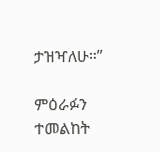ታዝዣለሁ።”

ምዕራፉን ተመልከት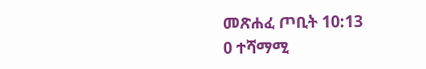መጽሐፈ ጦቢት 10:13
0 ተሻማሚ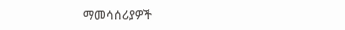ማመሳሰሪያዎች